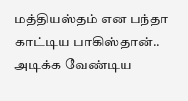மத்தியஸ்தம் என பந்தா காட்டிய பாகிஸ்தான்.. அடிக்க வேண்டிய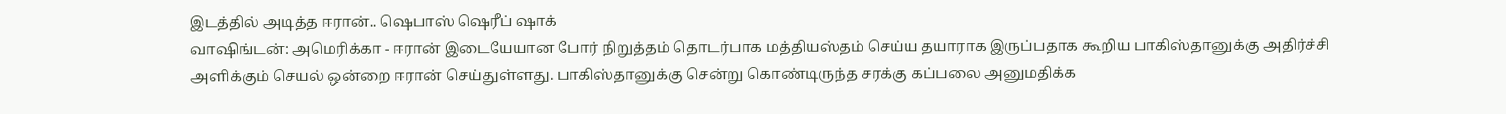இடத்தில் அடித்த ஈரான்.. ஷெபாஸ் ஷெரீப் ஷாக்
வாஷிங்டன்: அமெரிக்கா - ஈரான் இடையேயான போர் நிறுத்தம் தொடர்பாக மத்தியஸ்தம் செய்ய தயாராக இருப்பதாக கூறிய பாகிஸ்தானுக்கு அதிர்ச்சி அளிக்கும் செயல் ஒன்றை ஈரான் செய்துள்ளது. பாகிஸ்தானுக்கு சென்று கொண்டிருந்த சரக்கு கப்பலை அனுமதிக்க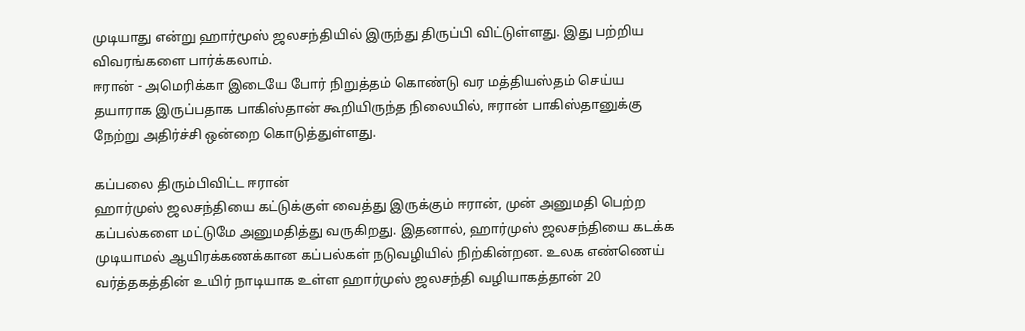முடியாது என்று ஹார்மூஸ் ஜலசந்தியில் இருந்து திருப்பி விட்டுள்ளது. இது பற்றிய விவரங்களை பார்க்கலாம்.
ஈரான் - அமெரிக்கா இடையே போர் நிறுத்தம் கொண்டு வர மத்தியஸ்தம் செய்ய தயாராக இருப்பதாக பாகிஸ்தான் கூறியிருந்த நிலையில், ஈரான் பாகிஸ்தானுக்கு நேற்று அதிர்ச்சி ஒன்றை கொடுத்துள்ளது.

கப்பலை திரும்பிவிட்ட ஈரான்
ஹார்முஸ் ஜலசந்தியை கட்டுக்குள் வைத்து இருக்கும் ஈரான், முன் அனுமதி பெற்ற கப்பல்களை மட்டுமே அனுமதித்து வருகிறது. இதனால், ஹார்முஸ் ஜலசந்தியை கடக்க முடியாமல் ஆயிரக்கணக்கான கப்பல்கள் நடுவழியில் நிற்கின்றன. உலக எண்ணெய் வர்த்தகத்தின் உயிர் நாடியாக உள்ள ஹார்முஸ் ஜலசந்தி வழியாகத்தான் 20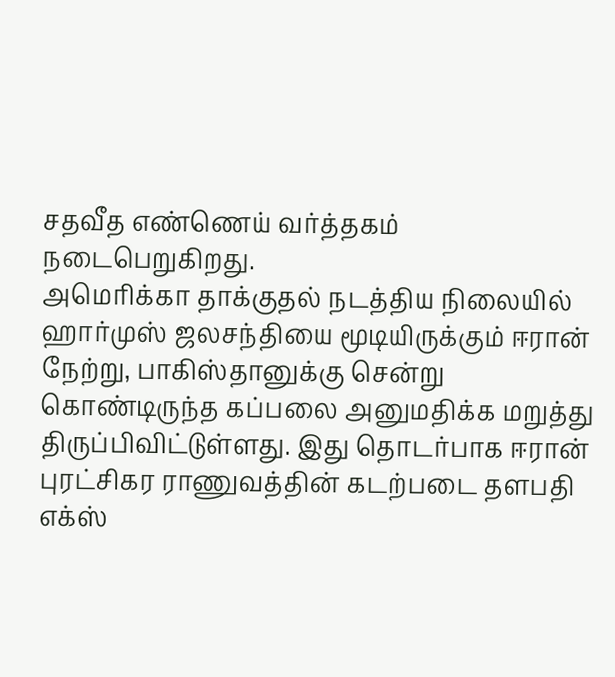சதவீத எண்ணெய் வர்த்தகம் நடைபெறுகிறது.
அமெரிக்கா தாக்குதல் நடத்திய நிலையில் ஹார்முஸ் ஜலசந்தியை மூடியிருக்கும் ஈரான் நேற்று, பாகிஸ்தானுக்கு சென்று கொண்டிருந்த கப்பலை அனுமதிக்க மறுத்து திருப்பிவிட்டுள்ளது. இது தொடர்பாக ஈரான் புரட்சிகர ராணுவத்தின் கடற்படை தளபதி எக்ஸ்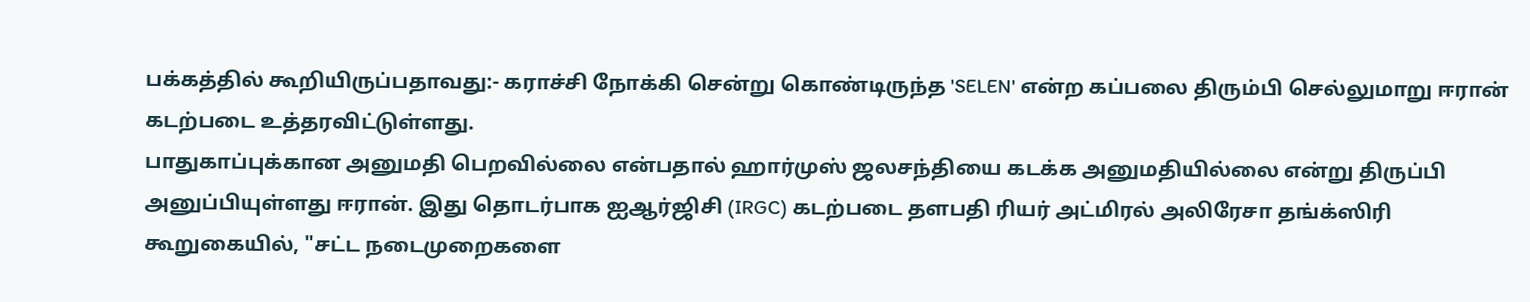பக்கத்தில் கூறியிருப்பதாவது:- கராச்சி நோக்கி சென்று கொண்டிருந்த 'SELEN' என்ற கப்பலை திரும்பி செல்லுமாறு ஈரான் கடற்படை உத்தரவிட்டுள்ளது.
பாதுகாப்புக்கான அனுமதி பெறவில்லை என்பதால் ஹார்முஸ் ஜலசந்தியை கடக்க அனுமதியில்லை என்று திருப்பி அனுப்பியுள்ளது ஈரான். இது தொடர்பாக ஐஆர்ஜிசி (IRGC) கடற்படை தளபதி ரியர் அட்மிரல் அலிரேசா தங்க்ஸிரி கூறுகையில், "சட்ட நடைமுறைகளை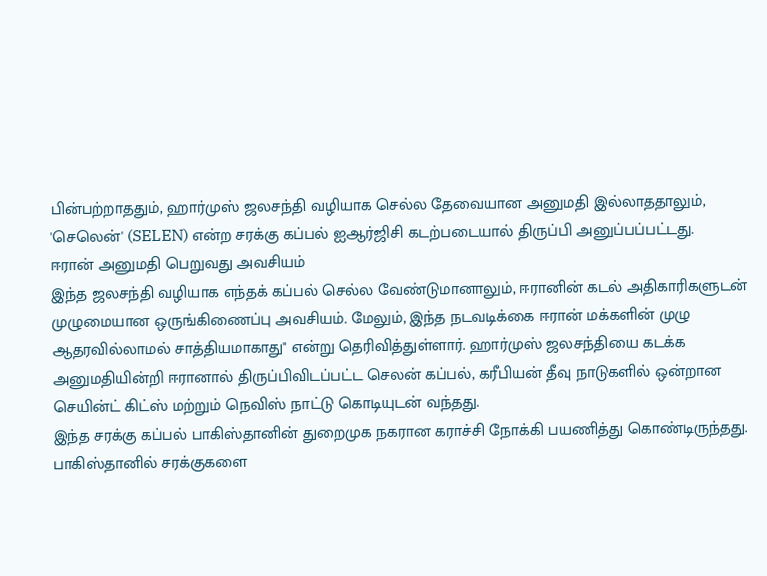பின்பற்றாததும், ஹார்முஸ் ஜலசந்தி வழியாக செல்ல தேவையான அனுமதி இல்லாததாலும், 'செலென்' (SELEN) என்ற சரக்கு கப்பல் ஐஆர்ஜிசி கடற்படையால் திருப்பி அனுப்பப்பட்டது.
ஈரான் அனுமதி பெறுவது அவசியம்
இந்த ஜலசந்தி வழியாக எந்தக் கப்பல் செல்ல வேண்டுமானாலும், ஈரானின் கடல் அதிகாரிகளுடன் முழுமையான ஒருங்கிணைப்பு அவசியம். மேலும், இந்த நடவடிக்கை ஈரான் மக்களின் முழு ஆதரவில்லாமல் சாத்தியமாகாது" என்று தெரிவித்துள்ளார். ஹார்முஸ் ஜலசந்தியை கடக்க அனுமதியின்றி ஈரானால் திருப்பிவிடப்பட்ட செலன் கப்பல், கரீபியன் தீவு நாடுகளில் ஒன்றான செயின்ட் கிட்ஸ் மற்றும் நெவிஸ் நாட்டு கொடியுடன் வந்தது.
இந்த சரக்கு கப்பல் பாகிஸ்தானின் துறைமுக நகரான கராச்சி நோக்கி பயணித்து கொண்டிருந்தது. பாகிஸ்தானில் சரக்குகளை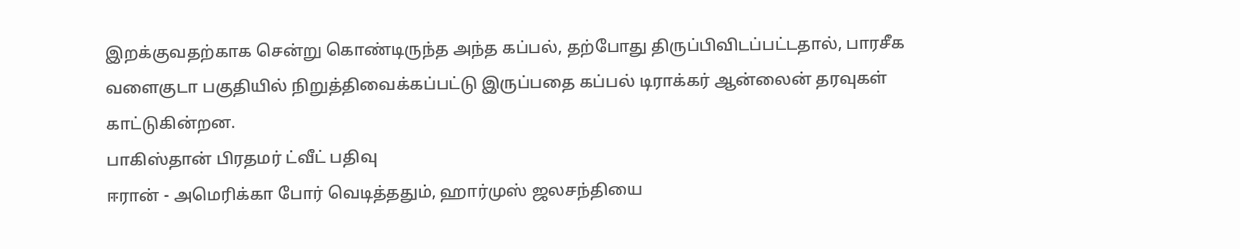இறக்குவதற்காக சென்று கொண்டிருந்த அந்த கப்பல், தற்போது திருப்பிவிடப்பட்டதால், பாரசீக வளைகுடா பகுதியில் நிறுத்திவைக்கப்பட்டு இருப்பதை கப்பல் டிராக்கர் ஆன்லைன் தரவுகள் காட்டுகின்றன.
பாகிஸ்தான் பிரதமர் ட்வீட் பதிவு
ஈரான் - அமெரிக்கா போர் வெடித்ததும், ஹார்முஸ் ஜலசந்தியை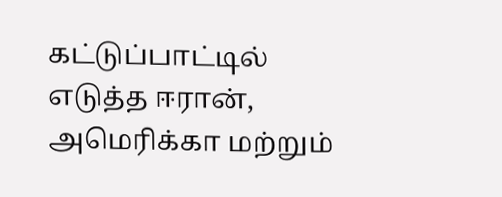கட்டுப்பாட்டில் எடுத்த ஈரான், அமெரிக்கா மற்றும்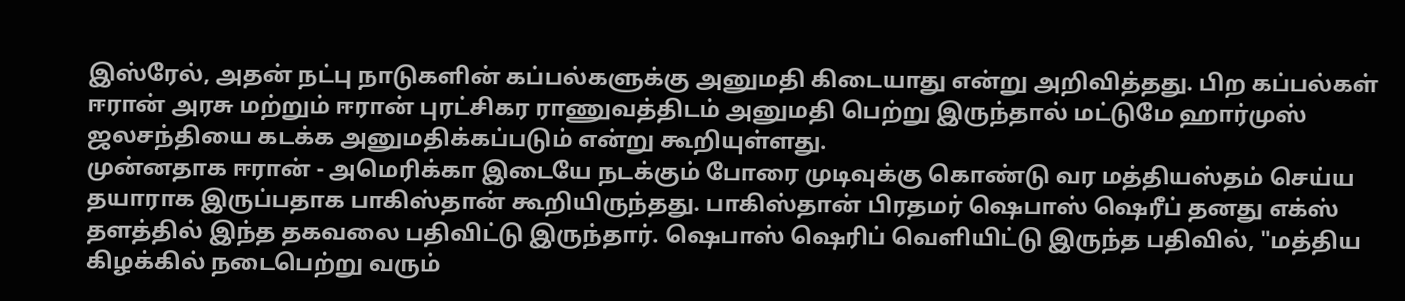இஸ்ரேல், அதன் நட்பு நாடுகளின் கப்பல்களுக்கு அனுமதி கிடையாது என்று அறிவித்தது. பிற கப்பல்கள் ஈரான் அரசு மற்றும் ஈரான் புரட்சிகர ராணுவத்திடம் அனுமதி பெற்று இருந்தால் மட்டுமே ஹார்முஸ் ஜலசந்தியை கடக்க அனுமதிக்கப்படும் என்று கூறியுள்ளது.
முன்னதாக ஈரான் - அமெரிக்கா இடையே நடக்கும் போரை முடிவுக்கு கொண்டு வர மத்தியஸ்தம் செய்ய தயாராக இருப்பதாக பாகிஸ்தான் கூறியிருந்தது. பாகிஸ்தான் பிரதமர் ஷெபாஸ் ஷெரீப் தனது எக்ஸ் தளத்தில் இந்த தகவலை பதிவிட்டு இருந்தார். ஷெபாஸ் ஷெரிப் வெளியிட்டு இருந்த பதிவில், "மத்திய கிழக்கில் நடைபெற்று வரும்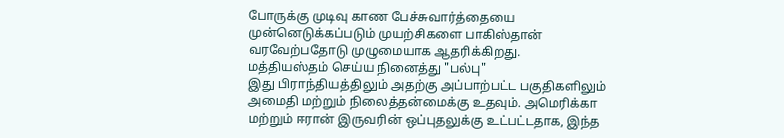போருக்கு முடிவு காண பேச்சுவார்த்தையை முன்னெடுக்கப்படும் முயற்சிகளை பாகிஸ்தான் வரவேற்பதோடு முழுமையாக ஆதரிக்கிறது.
மத்தியஸ்தம் செய்ய நினைத்து "பல்பு"
இது பிராந்தியத்திலும் அதற்கு அப்பாற்பட்ட பகுதிகளிலும் அமைதி மற்றும் நிலைத்தன்மைக்கு உதவும். அமெரிக்கா மற்றும் ஈரான் இருவரின் ஒப்புதலுக்கு உட்பட்டதாக, இந்த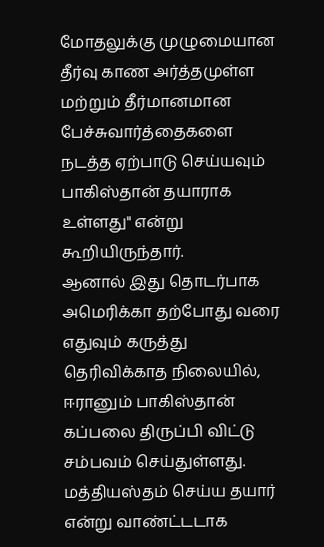மோதலுக்கு முழுமையான தீர்வு காண அர்த்தமுள்ள மற்றும் தீர்மானமான பேச்சுவார்த்தைகளை நடத்த ஏற்பாடு செய்யவும் பாகிஸ்தான் தயாராக உள்ளது" என்று கூறியிருந்தார்.
ஆனால் இது தொடர்பாக அமெரிக்கா தற்போது வரை எதுவும் கருத்து தெரிவிக்காத நிலையில், ஈரானும் பாகிஸ்தான் கப்பலை திருப்பி விட்டு சம்பவம் செய்துள்ளது. மத்தியஸ்தம் செய்ய தயார் என்று வாண்ட்டடாக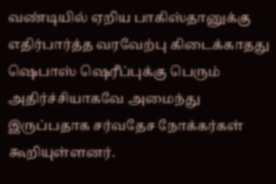வண்டியில் ஏறிய பாகிஸ்தானுக்கு எதிர்பார்த்த வரவேற்பு கிடைக்காதது ஷெபாஸ் ஷெரீப்புக்கு பெரும் அதிர்ச்சியாகவே அமைந்து இருப்பதாக சர்வதேச நோக்கர்கள் கூறியுள்ளனர்.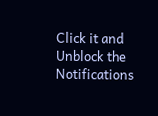Click it and Unblock the Notifications